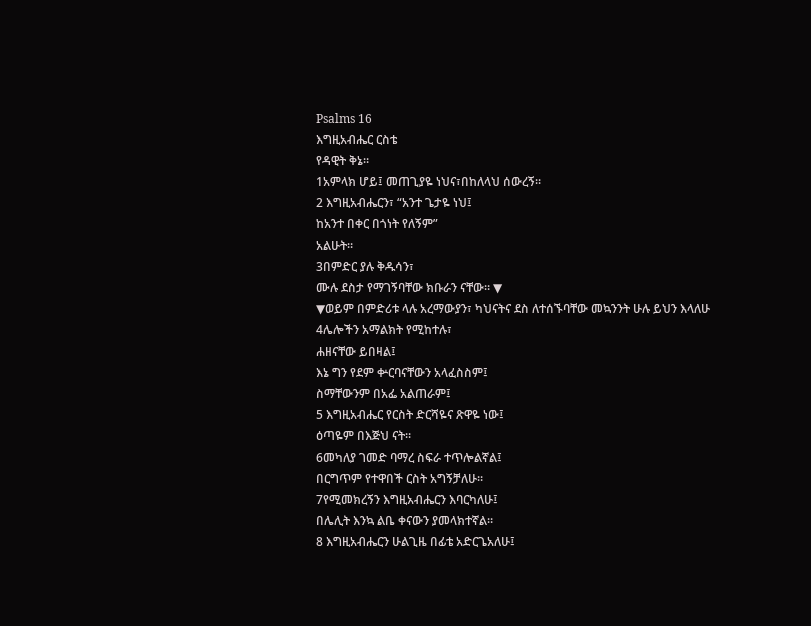Psalms 16
እግዚአብሔር ርስቴ
የዳዊት ቅኔ።
1አምላክ ሆይ፤ መጠጊያዬ ነህና፣በከለላህ ሰውረኝ።
2 እግዚአብሔርን፣ “አንተ ጌታዬ ነህ፤
ከአንተ በቀር በጎነት የለኝም”
አልሁት።
3በምድር ያሉ ቅዱሳን፣
ሙሉ ደስታ የማገኝባቸው ክቡራን ናቸው። ▼
▼ወይም በምድሪቱ ላሉ አረማውያን፣ ካህናትና ደስ ለተሰኙባቸው መኳንንት ሁሉ ይህን እላለሁ
4ሌሎችን አማልክት የሚከተሉ፣
ሐዘናቸው ይበዛል፤
እኔ ግን የደም ቍርባናቸውን አላፈስስም፤
ስማቸውንም በአፌ አልጠራም፤
5 እግዚአብሔር የርስት ድርሻዬና ጽዋዬ ነው፤
ዕጣዬም በእጅህ ናት።
6መካለያ ገመድ ባማረ ስፍራ ተጥሎልኛል፤
በርግጥም የተዋበች ርስት አግኝቻለሁ።
7የሚመክረኝን እግዚአብሔርን እባርካለሁ፤
በሌሊት እንኳ ልቤ ቀናውን ያመላክተኛል።
8 እግዚአብሔርን ሁልጊዜ በፊቴ አድርጌአለሁ፤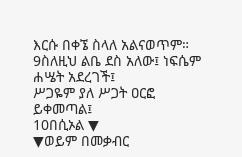እርሱ በቀኜ ስላለ አልናወጥም።
9ስለዚህ ልቤ ደስ አለው፤ ነፍሴም ሐሤት አደረገች፤
ሥጋዬም ያለ ሥጋት ዐርፎ ይቀመጣል፤
10በሲኦል ▼
▼ወይም በመቃብር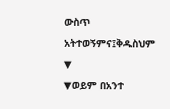ውስጥ አትተወኝምና፤ቅዱስህም ▼
▼ወይም በአንተ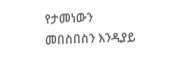የታመነውን
መበስበስን እንዲያይ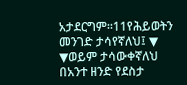አታደርግም።11የሕይወትን መንገድ ታሳየኛለህ፤ ▼
▼ወይም ታሳውቀኛለህ
በአንተ ዘንድ የደስታ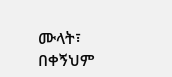ሙላት፣
በቀኝህም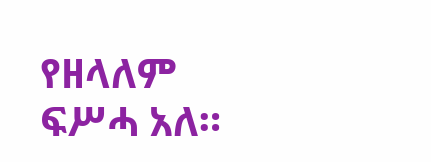የዘላለም ፍሥሓ አለ።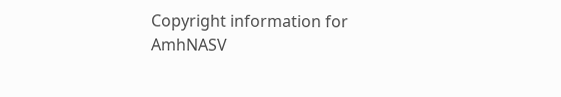Copyright information for
AmhNASV